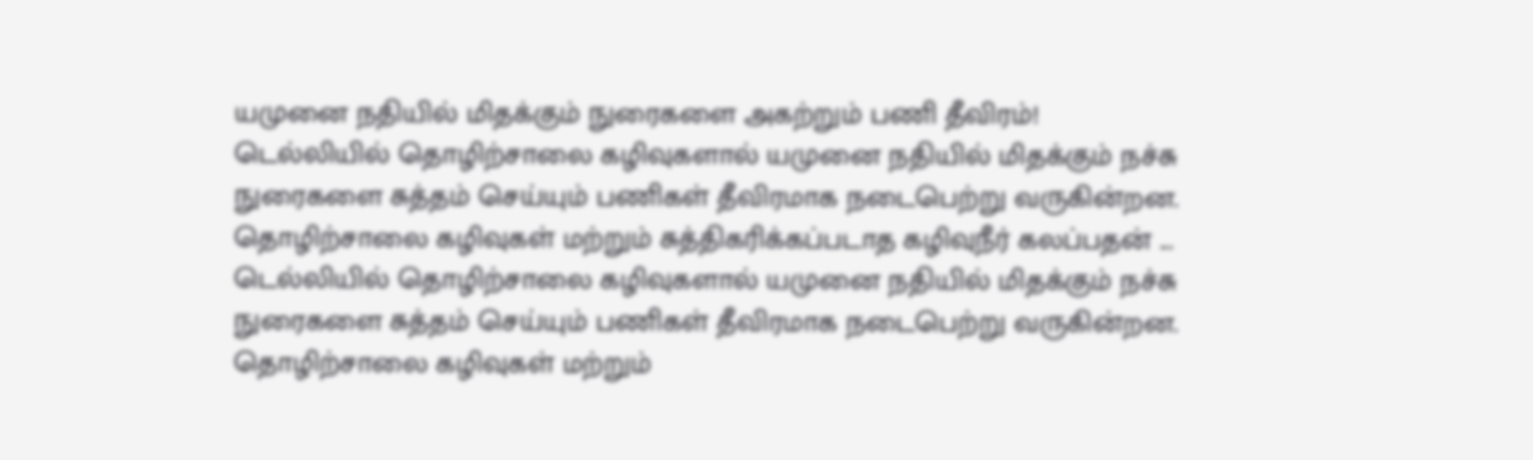யமுனை நதியில் மிதக்கும் நுரைகளை அகற்றும் பணி தீவிரம்!
டெல்லியில் தொழிற்சாலை கழிவுகளால் யமுனை நதியில் மிதக்கும் நச்சு நுரைகளை சுத்தம் செய்யும் பணிகள் தீவிரமாக நடைபெற்று வருகின்றன. தொழிற்சாலை கழிவுகள் மற்றும் சுத்திகரிக்கப்படாத கழிவுநீர் கலப்பதன் ...
டெல்லியில் தொழிற்சாலை கழிவுகளால் யமுனை நதியில் மிதக்கும் நச்சு நுரைகளை சுத்தம் செய்யும் பணிகள் தீவிரமாக நடைபெற்று வருகின்றன. தொழிற்சாலை கழிவுகள் மற்றும்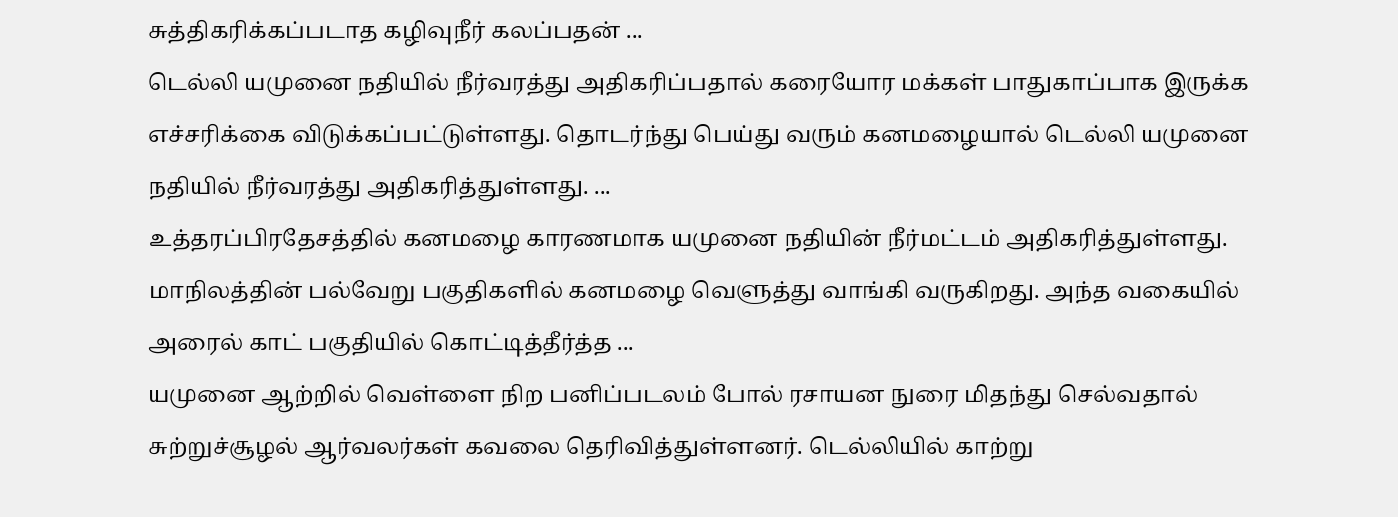சுத்திகரிக்கப்படாத கழிவுநீர் கலப்பதன் ...
டெல்லி யமுனை நதியில் நீர்வரத்து அதிகரிப்பதால் கரையோர மக்கள் பாதுகாப்பாக இருக்க எச்சரிக்கை விடுக்கப்பட்டுள்ளது. தொடர்ந்து பெய்து வரும் கனமழையால் டெல்லி யமுனை நதியில் நீர்வரத்து அதிகரித்துள்ளது. ...
உத்தரப்பிரதேசத்தில் கனமழை காரணமாக யமுனை நதியின் நீர்மட்டம் அதிகரித்துள்ளது. மாநிலத்தின் பல்வேறு பகுதிகளில் கனமழை வெளுத்து வாங்கி வருகிறது. அந்த வகையில் அரைல் காட் பகுதியில் கொட்டித்தீர்த்த ...
யமுனை ஆற்றில் வெள்ளை நிற பனிப்படலம் போல் ரசாயன நுரை மிதந்து செல்வதால் சுற்றுச்சூழல் ஆர்வலர்கள் கவலை தெரிவித்துள்ளனர். டெல்லியில் காற்று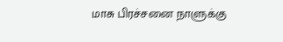மாசு பிரச்சனை நாளுக்கு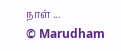நாள் ...
© Marudham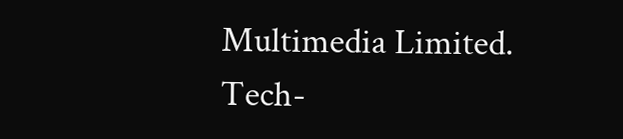Multimedia Limited.
Tech-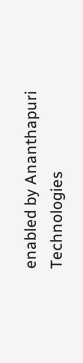enabled by Ananthapuri Technologies